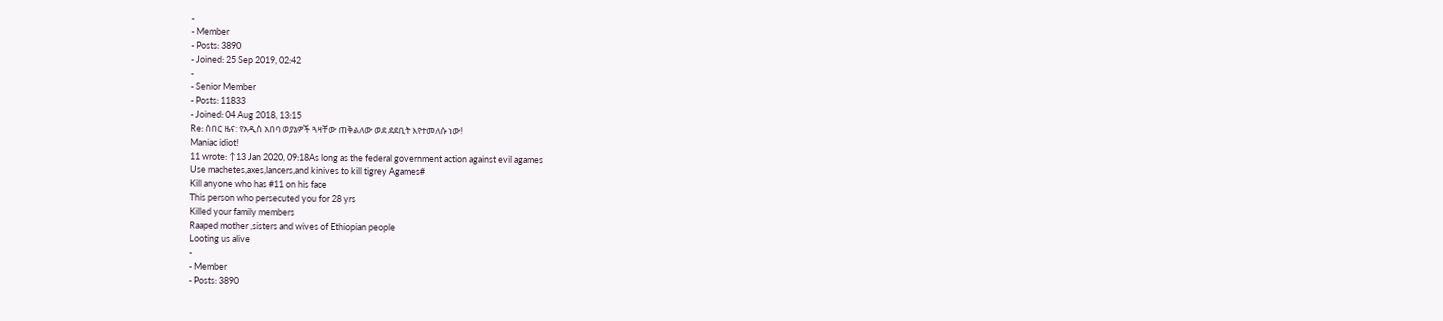-
- Member
- Posts: 3890
- Joined: 25 Sep 2019, 02:42
-
- Senior Member
- Posts: 11833
- Joined: 04 Aug 2018, 13:15
Re: ሰበር ዜና: የአዲስ አበባ ወያኔዎች ጓዛቸው ጠቅልለው ወደ ደደቢት እየተመለሱ ነው!
Maniac idiot!
11 wrote: ↑13 Jan 2020, 09:18As long as the federal government action against evil agames
Use machetes,axes,lancers,and kinives to kill tigrey Agames#
Kill anyone who has #11 on his face
This person who persecuted you for 28 yrs
Killed your family members
Raaped mother ,sisters and wives of Ethiopian people
Looting us alive
-
- Member
- Posts: 3890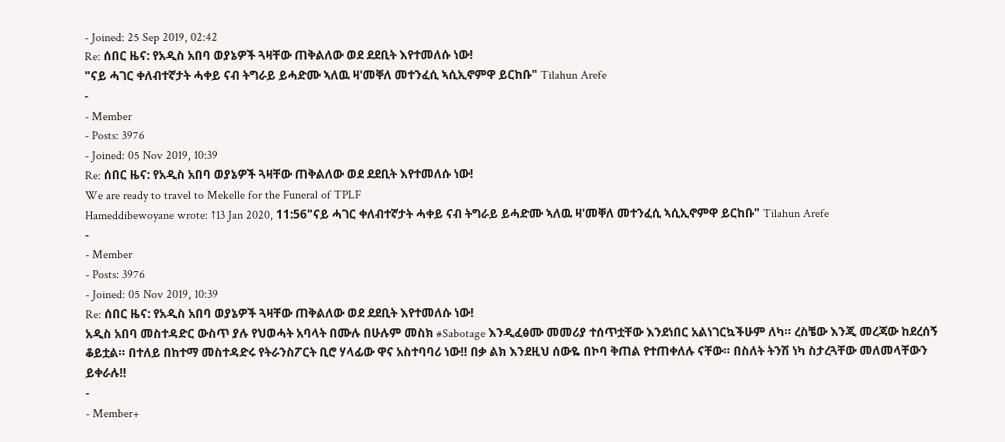- Joined: 25 Sep 2019, 02:42
Re: ሰበር ዜና: የአዲስ አበባ ወያኔዎች ጓዛቸው ጠቅልለው ወደ ደደቢት እየተመለሱ ነው!
"ናይ ሓገር ቀለብተኛታት ሓቀይ ናብ ትግራይ ይሓድሙ ኣለዉ ዛ'መቐለ መተንፈሲ ኣሲኢኖምዋ ይርከቡ" Tilahun Arefe
-
- Member
- Posts: 3976
- Joined: 05 Nov 2019, 10:39
Re: ሰበር ዜና: የአዲስ አበባ ወያኔዎች ጓዛቸው ጠቅልለው ወደ ደደቢት እየተመለሱ ነው!
We are ready to travel to Mekelle for the Funeral of TPLF
Hameddibewoyane wrote: ↑13 Jan 2020, 11:56"ናይ ሓገር ቀለብተኛታት ሓቀይ ናብ ትግራይ ይሓድሙ ኣለዉ ዛ'መቐለ መተንፈሲ ኣሲኢኖምዋ ይርከቡ" Tilahun Arefe
-
- Member
- Posts: 3976
- Joined: 05 Nov 2019, 10:39
Re: ሰበር ዜና: የአዲስ አበባ ወያኔዎች ጓዛቸው ጠቅልለው ወደ ደደቢት እየተመለሱ ነው!
አዲስ አበባ መስተዳድር ውስጥ ያሉ የህወሓት አባላት በሙሉ በሁሉም መስክ #Sabotage እንዲፈፅሙ መመሪያ ተሰጥቷቸው እንደነበር አልነገርኳችሁም ለካ። ረስቼው እንጂ መረጃው ከደረሰኝ ቆይቷል። በተለይ በከተማ መስተዳድሩ የትራንስፖርት ቢሮ ሃላፊው ዋና አስተባባሪ ነው‼ በቃ ልክ እንደዚህ ሰውዬ በኮባ ቅጠል የተጠቀለሉ ናቸው። በስለት ትንሽ ነካ ስታረጓቸው መለመላቸውን ይቀራሉ‼
-
- Member+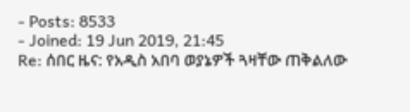- Posts: 8533
- Joined: 19 Jun 2019, 21:45
Re: ሰበር ዜና: የአዲስ አበባ ወያኔዎች ጓዛቸው ጠቅልለው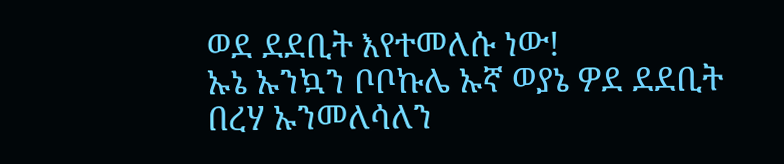ወደ ደደቢት እየተመለሱ ነው!
ኡኔ ኡንኳን ቦቦኩሌ ኡኛ ወያኔ ዎደ ደደቢት በረሃ ኡንመለሳለን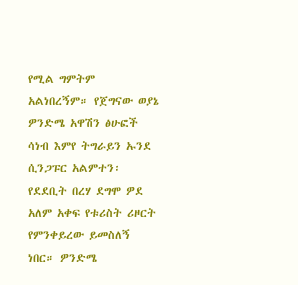የሚል ግምትም አልነበረኝም። የጀግናው ወያኔ ዎንድሜ አዋሽን ፅሁፎች ሳነብ እምየ ትግራይን ኡንደ ሲንጋፑር አልምተን፡ የደደቢት በረሃ ደግሞ ዎደ አለም አቀፍ የቱሪስት ሪዞርት የምንቀይረው ይመስለኝ ነበር። ዎንድሜ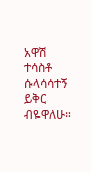አዋሽ ተሳስቶ ሱላሳሳተኝ ይቅር ብዬዋለሁ።